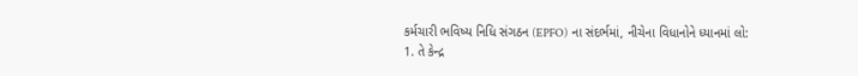કર્મચારી ભવિષ્ય નિધિ સંગઠન (EPFO) ના સંદર્ભમાં, નીચેના વિધાનોને ધ્યાનમાં લો:
1. તે કેન્દ્ર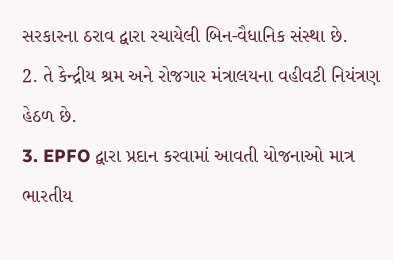સરકારના ઠરાવ દ્વારા રચાયેલી બિન-વૈધાનિક સંસ્થા છે.
2. તે કેન્દ્રીય શ્રમ અને રોજગાર મંત્રાલયના વહીવટી નિયંત્રણ હેઠળ છે.
3. EPFO દ્વારા પ્રદાન કરવામાં આવતી યોજનાઓ માત્ર ભારતીય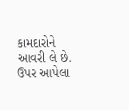કામદારોને આવરી લે છે.
ઉપર આપેલા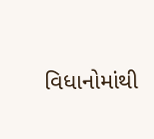વિધાનોમાંથી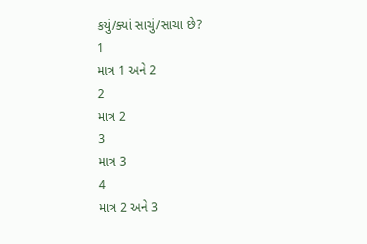કયું/ક્યાં સાચું/સાચા છે?
1
માત્ર 1 અને 2
2
માત્ર 2
3
માત્ર 3
4
માત્ર 2 અને 3